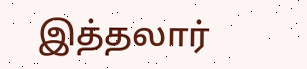இத்தலார்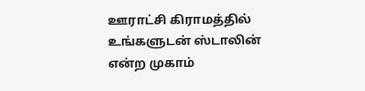ஊராட்சி கிராமத்தில் உங்களுடன் ஸ்டாலின் என்ற முகாம்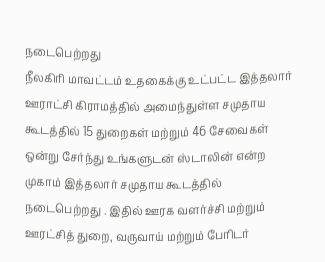நடைபெற்றது
நீலகிரி மாவட்டம் உதகைக்கு உட்பட்ட இத்தலார் ஊராட்சி கிராமத்தில் அமைந்துள்ள சமுதாய கூடத்தில் 15 துறைகள் மற்றும் 46 சேவைகள் ஒன்று சேர்ந்து உங்களுடன் ஸ்டாலின் என்ற முகாம் இத்தலார் சமுதாய கூடத்தில் நடைபெற்றது . இதில் ஊரக வளர்ச்சி மற்றும் ஊரட்சித் துறை, வருவாய் மற்றும் பேரிடர்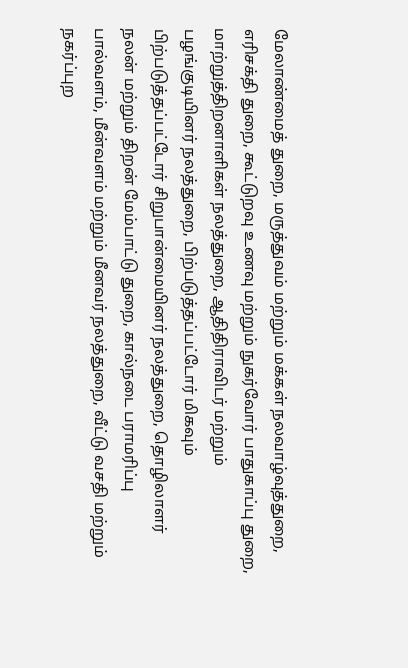மேலாண்மைத் துறை, மருத்துவம் மற்றும் மக்கள் நலவாழ்வுத்துறை, எரிசக்தி துறை, கூட்டுறவு உணவு மற்றும் நுகர்வோர் பாதுகாப்பு துறை, மாற்றுத்திறனாளிகள் நலத்துறை, ஆதிதிராவிடர் மற்றும் பழங்குடியினர் நலத்துறை, பிற்படுத்தப்பட்டோர் மிகவும் பிற்படுத்தப்பட்டோர் சிறுபான்மையினர் நலத்துறை, தொழிலாளர் நலன் மற்றும் திறன் மேம்பாட்டு துறை, கால்நடை பராமரிப்பு பால்வளம், மீன்வளம் மற்றும் மீனவர் நலத்துறை, வீட்டு வசதி மற்றும் நகர்ப்புற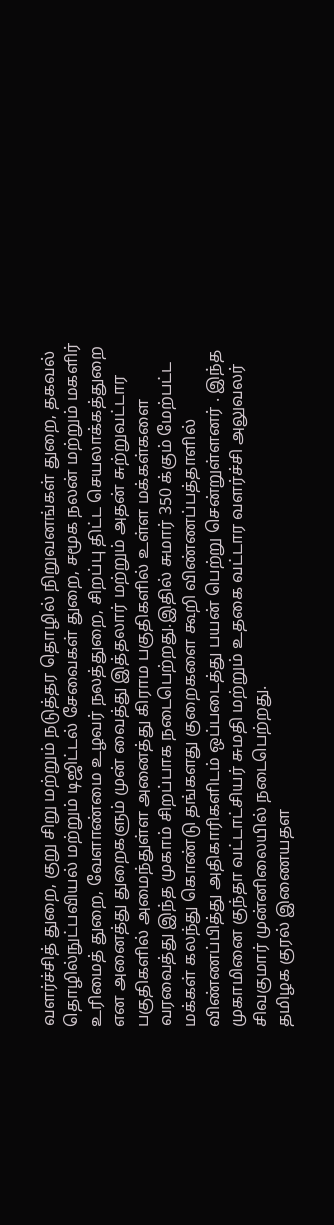வளர்ச்சித் துறை, குறு சிறு மற்றும் நடுத்தர தொழில் நிறுவனங்கள் துறை, தகவல் தொழில்நுட்பவியல் மற்றும் டிஜிட்டல் சேவைகள் துறை, சமூக நலன் மற்றும் மகளிர் உரிமைத் துறை, வேளாண்மை உழவர் நலத்துறை, சிறப்பு திட்ட செயலாக்கத்துறை என அனைத்து துறைகளும் முன் வைத்து இத்தலார் மற்றும் அதன் சுற்றுவட்டார பகுதிகளில் அமைந்துள்ள அனைத்து கிராம பகுதிகளில் உள்ள மக்கள்களை வரவைத்து இந்த முகாம் சிறப்பாக நடைபெற்றது.இதில் சுமார் 350 க்கும் மேற்பட்ட மக்கள் கலந்து கொண்டு தங்களது குறைகளை கூறி விண்ணப்பத்தாளில் விண்ணப்பித்து அதிகாரிகளிடம் ஒப்படைத்து பயன் பெற்று சென்றுள்ளனர் . இந்த முகாமினை குந்தா வட்டாட்சியர் சுமதி மற்றும் உதகை வட்டார வளர்ச்சி அலுவலர் சிவகுமார் முன்னிலையில் நடைபெற்றது.
தமிழக குரல் இணையதள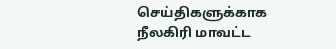செய்திகளுக்காக நீலகிரி மாவட்ட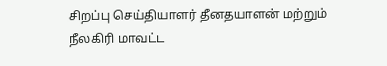சிறப்பு செய்தியாளர் தீனதயாளன் மற்றும் நீலகிரி மாவட்ட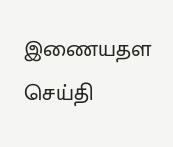இணையதள செய்தி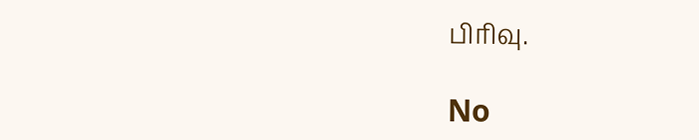பிரிவு.

No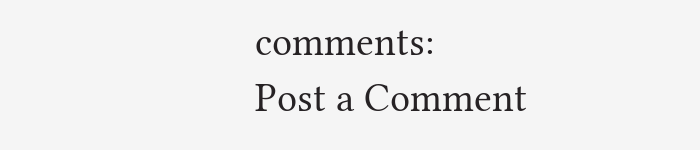comments:
Post a Comment